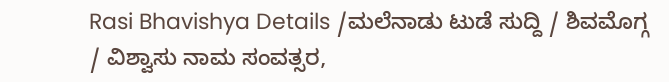Rasi Bhavishya Details /ಮಲೆನಾಡು ಟುಡೆ ಸುದ್ದಿ / ಶಿವಮೊಗ್ಗ / ವಿಶ್ವಾಸು ನಾಮ ಸಂವತ್ಸರ,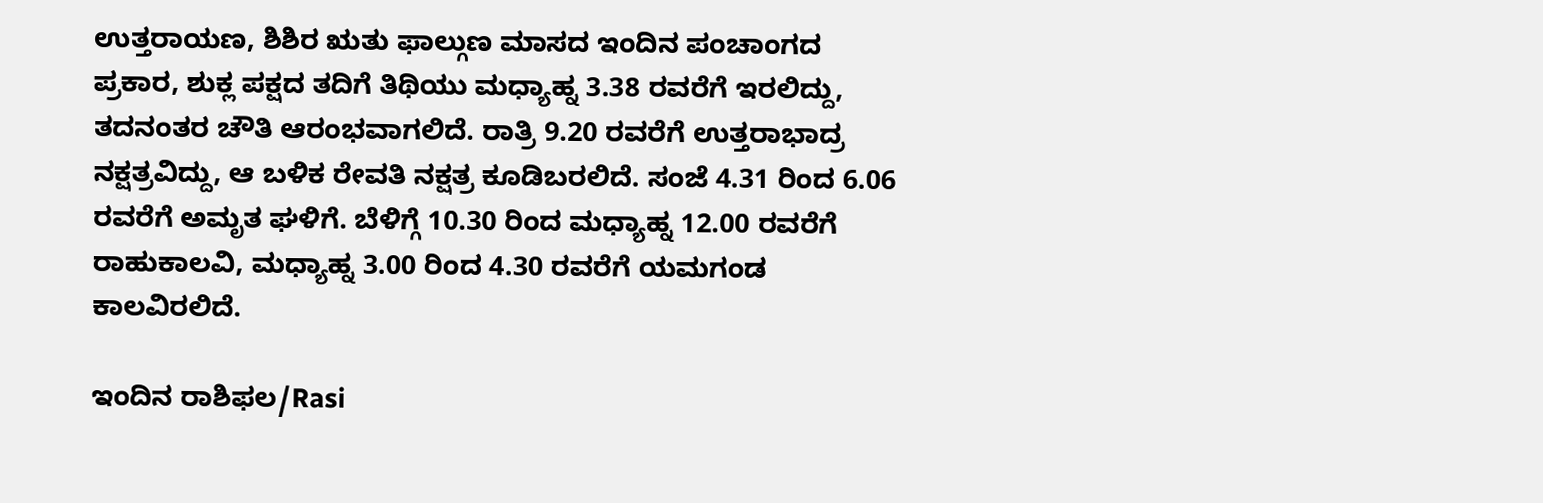ಉತ್ತರಾಯಣ, ಶಿಶಿರ ಋತು ಫಾಲ್ಗುಣ ಮಾಸದ ಇಂದಿನ ಪಂಚಾಂಗದ ಪ್ರಕಾರ, ಶುಕ್ಲ ಪಕ್ಷದ ತದಿಗೆ ತಿಥಿಯು ಮಧ್ಯಾಹ್ನ 3.38 ರವರೆಗೆ ಇರಲಿದ್ದು, ತದನಂತರ ಚೌತಿ ಆರಂಭವಾಗಲಿದೆ. ರಾತ್ರಿ 9.20 ರವರೆಗೆ ಉತ್ತರಾಭಾದ್ರ ನಕ್ಷತ್ರವಿದ್ದು, ಆ ಬಳಿಕ ರೇವತಿ ನಕ್ಷತ್ರ ಕೂಡಿಬರಲಿದೆ. ಸಂಜೆ 4.31 ರಿಂದ 6.06 ರವರೆಗೆ ಅಮೃತ ಘಳಿಗೆ. ಬೆಳಿಗ್ಗೆ 10.30 ರಿಂದ ಮಧ್ಯಾಹ್ನ 12.00 ರವರೆಗೆ ರಾಹುಕಾಲವಿ, ಮಧ್ಯಾಹ್ನ 3.00 ರಿಂದ 4.30 ರವರೆಗೆ ಯಮಗಂಡ ಕಾಲವಿರಲಿದೆ.

ಇಂದಿನ ರಾಶಿಫಲ/Rasi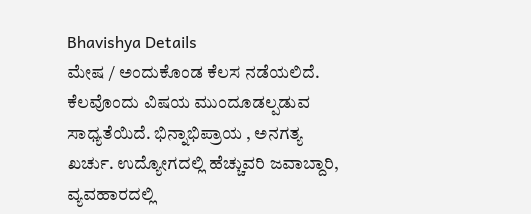Bhavishya Details
ಮೇಷ / ಅಂದುಕೊಂಡ ಕೆಲಸ ನಡೆಯಲಿದೆ. ಕೆಲವೊಂದು ವಿಷಯ ಮುಂದೂಡಲ್ಪಡುವ ಸಾಧ್ಯತೆಯಿದೆ. ಭಿನ್ನಾಭಿಪ್ರಾಯ , ಅನಗತ್ಯ ಖರ್ಚು. ಉದ್ಯೋಗದಲ್ಲಿ ಹೆಚ್ಚುವರಿ ಜವಾಬ್ದಾರಿ, ವ್ಯವಹಾರದಲ್ಲಿ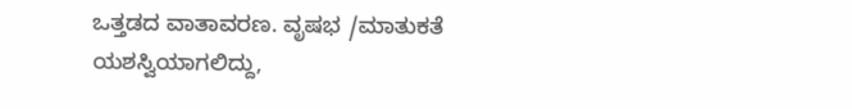ಒತ್ತಡದ ವಾತಾವರಣ. ವೃಷಭ /ಮಾತುಕತೆ ಯಶಸ್ವಿಯಾಗಲಿದ್ದು,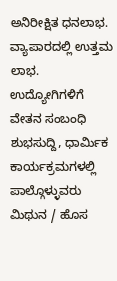ಅನಿರೀಕ್ಷಿತ ಧನಲಾಭ. ವ್ಯಾಪಾರದಲ್ಲಿ ಉತ್ತಮ ಲಾಭ. ಉದ್ಯೋಗಿಗಳಿಗೆ ವೇತನ ಸಂಬಂಧಿ ಶುಭಸುದ್ದಿ, ಧಾರ್ಮಿಕ ಕಾರ್ಯಕ್ರಮಗಳಲ್ಲಿ ಪಾಲ್ಗೊಳ್ಳುವರು
ಮಿಥುನ / ಹೊಸ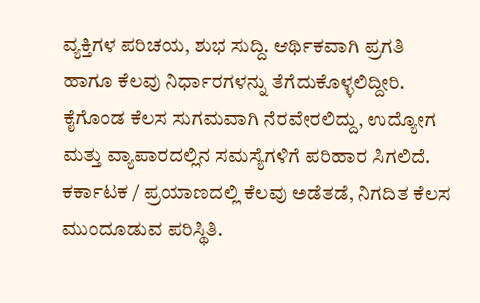ವ್ಯಕ್ತಿಗಳ ಪರಿಚಯ, ಶುಭ ಸುದ್ದಿ. ಆರ್ಥಿಕವಾಗಿ ಪ್ರಗತಿ ಹಾಗೂ ಕೆಲವು ನಿರ್ಧಾರಗಳನ್ನು ತೆಗೆದುಕೊಳ್ಳಲಿದ್ದೀರಿ. ಕೈಗೊಂಡ ಕೆಲಸ ಸುಗಮವಾಗಿ ನೆರವೇರಲಿದ್ದು, ಉದ್ಯೋಗ ಮತ್ತು ವ್ಯಾಪಾರದಲ್ಲಿನ ಸಮಸ್ಯೆಗಳಿಗೆ ಪರಿಹಾರ ಸಿಗಲಿದೆ.
ಕರ್ಕಾಟಕ / ಪ್ರಯಾಣದಲ್ಲಿ ಕೆಲವು ಅಡೆತಡೆ, ನಿಗದಿತ ಕೆಲಸ ಮುಂದೂಡುವ ಪರಿಸ್ಥಿತಿ.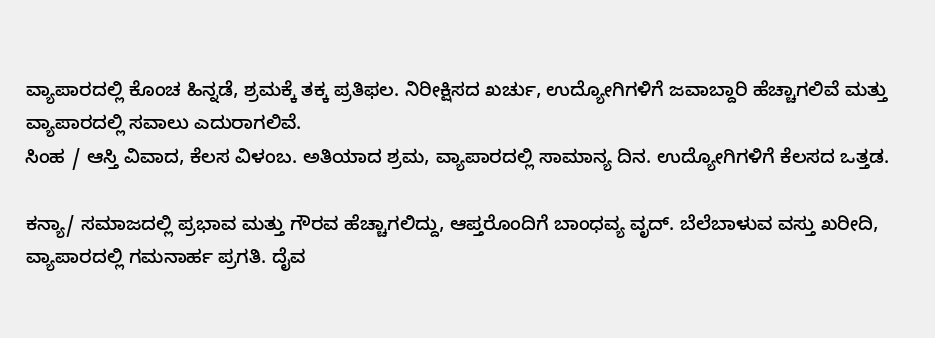ವ್ಯಾಪಾರದಲ್ಲಿ ಕೊಂಚ ಹಿನ್ನಡೆ, ಶ್ರಮಕ್ಕೆ ತಕ್ಕ ಪ್ರತಿಫಲ. ನಿರೀಕ್ಷಿಸದ ಖರ್ಚು, ಉದ್ಯೋಗಿಗಳಿಗೆ ಜವಾಬ್ದಾರಿ ಹೆಚ್ಚಾಗಲಿವೆ ಮತ್ತು ವ್ಯಾಪಾರದಲ್ಲಿ ಸವಾಲು ಎದುರಾಗಲಿವೆ.
ಸಿಂಹ / ಆಸ್ತಿ ವಿವಾದ, ಕೆಲಸ ವಿಳಂಬ. ಅತಿಯಾದ ಶ್ರಮ, ವ್ಯಾಪಾರದಲ್ಲಿ ಸಾಮಾನ್ಯ ದಿನ. ಉದ್ಯೋಗಿಗಳಿಗೆ ಕೆಲಸದ ಒತ್ತಡ.

ಕನ್ಯಾ/ ಸಮಾಜದಲ್ಲಿ ಪ್ರಭಾವ ಮತ್ತು ಗೌರವ ಹೆಚ್ಚಾಗಲಿದ್ದು, ಆಪ್ತರೊಂದಿಗೆ ಬಾಂಧವ್ಯ ವೃದ್. ಬೆಲೆಬಾಳುವ ವಸ್ತು ಖರೀದಿ, ವ್ಯಾಪಾರದಲ್ಲಿ ಗಮನಾರ್ಹ ಪ್ರಗತಿ. ದೈವ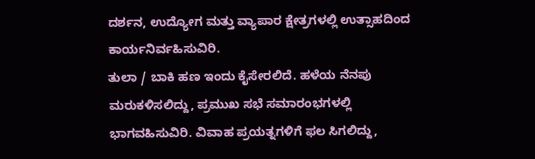ದರ್ಶನ, ಉದ್ಯೋಗ ಮತ್ತು ವ್ಯಾಪಾರ ಕ್ಷೇತ್ರಗಳಲ್ಲಿ ಉತ್ಸಾಹದಿಂದ ಕಾರ್ಯನಿರ್ವಹಿಸುವಿರಿ.
ತುಲಾ / ಬಾಕಿ ಹಣ ಇಂದು ಕೈಸೇರಲಿದೆ. ಹಳೆಯ ನೆನಪು ಮರುಕಳಿಸಲಿದ್ದು, ಪ್ರಮುಖ ಸಭೆ ಸಮಾರಂಭಗಳಲ್ಲಿ ಭಾಗವಹಿಸುವಿರಿ. ವಿವಾಹ ಪ್ರಯತ್ನಗಳಿಗೆ ಫಲ ಸಿಗಲಿದ್ದು,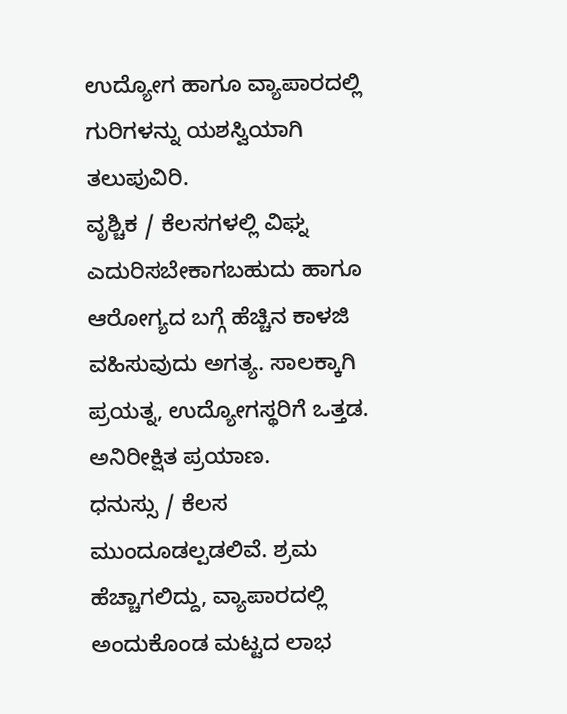ಉದ್ಯೋಗ ಹಾಗೂ ವ್ಯಾಪಾರದಲ್ಲಿ ಗುರಿಗಳನ್ನು ಯಶಸ್ವಿಯಾಗಿ ತಲುಪುವಿರಿ.
ವೃಶ್ಚಿಕ / ಕೆಲಸಗಳಲ್ಲಿ ವಿಘ್ನ ಎದುರಿಸಬೇಕಾಗಬಹುದು ಹಾಗೂ ಆರೋಗ್ಯದ ಬಗ್ಗೆ ಹೆಚ್ಚಿನ ಕಾಳಜಿ ವಹಿಸುವುದು ಅಗತ್ಯ. ಸಾಲಕ್ಕಾಗಿ ಪ್ರಯತ್ನ, ಉದ್ಯೋಗಸ್ಥರಿಗೆ ಒತ್ತಡ. ಅನಿರೀಕ್ಷಿತ ಪ್ರಯಾಣ.
ಧನುಸ್ಸು / ಕೆಲಸ ಮುಂದೂಡಲ್ಪಡಲಿವೆ. ಶ್ರಮ ಹೆಚ್ಚಾಗಲಿದ್ದು, ವ್ಯಾಪಾರದಲ್ಲಿ ಅಂದುಕೊಂಡ ಮಟ್ಟದ ಲಾಭ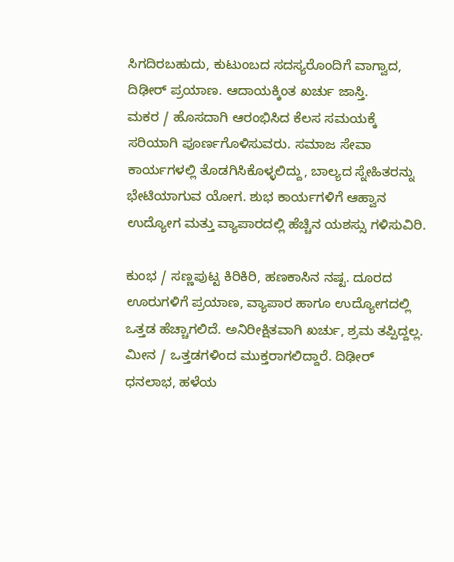ಸಿಗದಿರಬಹುದು, ಕುಟುಂಬದ ಸದಸ್ಯರೊಂದಿಗೆ ವಾಗ್ವಾದ, ದಿಢೀರ್ ಪ್ರಯಾಣ. ಆದಾಯಕ್ಕಿಂತ ಖರ್ಚು ಜಾಸ್ತಿ.
ಮಕರ / ಹೊಸದಾಗಿ ಆರಂಭಿಸಿದ ಕೆಲಸ ಸಮಯಕ್ಕೆ ಸರಿಯಾಗಿ ಪೂರ್ಣಗೊಳಿಸುವರು. ಸಮಾಜ ಸೇವಾ ಕಾರ್ಯಗಳಲ್ಲಿ ತೊಡಗಿಸಿಕೊಳ್ಳಲಿದ್ದು, ಬಾಲ್ಯದ ಸ್ನೇಹಿತರನ್ನು ಭೇಟಿಯಾಗುವ ಯೋಗ. ಶುಭ ಕಾರ್ಯಗಳಿಗೆ ಆಹ್ವಾನ ಉದ್ಯೋಗ ಮತ್ತು ವ್ಯಾಪಾರದಲ್ಲಿ ಹೆಚ್ಚಿನ ಯಶಸ್ಸು ಗಳಿಸುವಿರಿ.

ಕುಂಭ / ಸಣ್ಣಪುಟ್ಟ ಕಿರಿಕಿರಿ, ಹಣಕಾಸಿನ ನಷ್ಟ. ದೂರದ ಊರುಗಳಿಗೆ ಪ್ರಯಾಣ, ವ್ಯಾಪಾರ ಹಾಗೂ ಉದ್ಯೋಗದಲ್ಲಿ ಒತ್ತಡ ಹೆಚ್ಚಾಗಲಿದೆ. ಅನಿರೀಕ್ಷಿತವಾಗಿ ಖರ್ಚು, ಶ್ರಮ ತಪ್ಪಿದ್ದಲ್ಲ.
ಮೀನ / ಒತ್ತಡಗಳಿಂದ ಮುಕ್ತರಾಗಲಿದ್ದಾರೆ. ದಿಢೀರ್ ಧನಲಾಭ, ಹಳೆಯ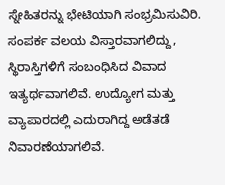ಸ್ನೇಹಿತರನ್ನು ಭೇಟಿಯಾಗಿ ಸಂಭ್ರಮಿಸುವಿರಿ. ಸಂಪರ್ಕ ವಲಯ ವಿಸ್ತಾರವಾಗಲಿದ್ದು, ಸ್ಥಿರಾಸ್ತಿಗಳಿಗೆ ಸಂಬಂಧಿಸಿದ ವಿವಾದ ಇತ್ಯರ್ಥವಾಗಲಿವೆ. ಉದ್ಯೋಗ ಮತ್ತು ವ್ಯಾಪಾರದಲ್ಲಿ ಎದುರಾಗಿದ್ದ ಅಡೆತಡೆ ನಿವಾರಣೆಯಾಗಲಿವೆ.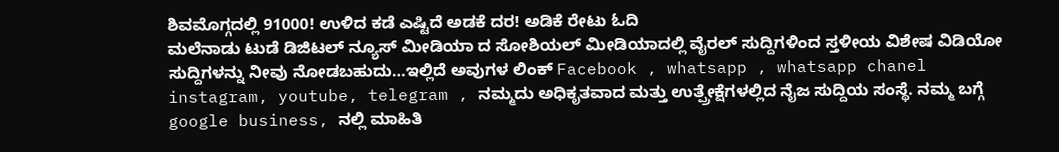ಶಿವಮೊಗ್ಗದಲ್ಲಿ 91000! ಉಳಿದ ಕಡೆ ಎಷ್ಟಿದೆ ಅಡಕೆ ದರ! ಅಡಿಕೆ ರೇಟು ಓದಿ
ಮಲೆನಾಡು ಟುಡೆ ಡಿಜಿಟಲ್ ನ್ಯೂಸ್ ಮೀಡಿಯಾ ದ ಸೋಶಿಯಲ್ ಮೀಡಿಯಾದಲ್ಲಿ ವೈರಲ್ ಸುದ್ದಿಗಳಿಂದ ಸ್ತಳೀಯ ವಿಶೇಷ ವಿಡಿಯೋ ಸುದ್ದಿಗಳನ್ನು ನೀವು ನೋಡಬಹುದು…ಇಲ್ಲಿದೆ ಅವುಗಳ ಲಿಂಕ್ Facebook , whatsapp , whatsapp chanel instagram, youtube, telegram , ನಮ್ಮದು ಅಧಿಕೃತವಾದ ಮತ್ತು ಉತ್ಪ್ರೇಕ್ಷೆಗಳಲ್ಲಿದ ನೈಜ ಸುದ್ದಿಯ ಸಂಸ್ಥೆ. ನಮ್ಮ ಬಗ್ಗೆ google business, ನಲ್ಲಿ ಮಾಹಿತಿ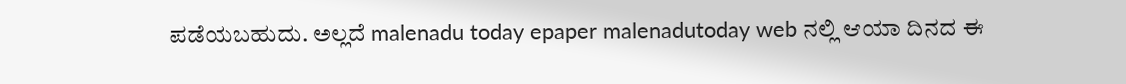ಪಡೆಯಬಹುದು. ಅಲ್ಲದೆ malenadu today epaper malenadutoday web ನಲ್ಲಿ ಆಯಾ ದಿನದ ಈ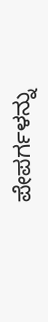ಪೇಪರ್ಗಳನ್ನು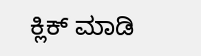ಕ್ಲಿಕ್ ಮಾಡಿ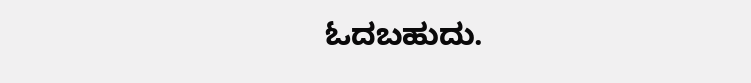ಓದಬಹುದು.